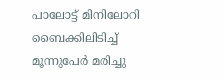പാലോട്ട് മിനിലോറി ബൈക്കിലിടിച്ച് മൂന്നുപേർ മരിച്ചു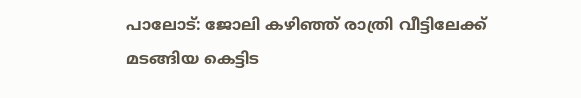പാലോട്: ജോലി കഴിഞ്ഞ് രാത്രി വീട്ടിലേക്ക് മടങ്ങിയ കെട്ടിട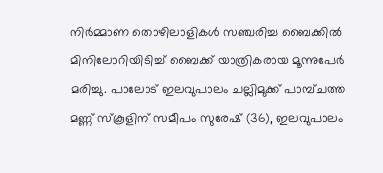നിർമ്മാണ തൊഴിലാളികൾ സഞ്ചരിച്ച ബൈക്കിൽ മിനിലോറിയിടിച്ച് ബൈക്ക് യാത്രികരായ മൂന്നുപേർ മരിച്ചു. പാലോട് ഇലവുപാലം ചല്ലിമുക്ക് പാമ്പ്ചത്ത മണ്ണ് സ്കൂളിന് സമീപം സുരേഷ് (36), ഇലവുപാലം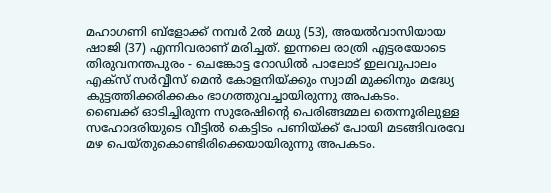മഹാഗണി ബ്ളോക്ക് നമ്പർ 2ൽ മധു (53), അയൽവാസിയായ ഷാജി (37) എന്നിവരാണ് മരിച്ചത്. ഇന്നലെ രാത്രി എട്ടരയോടെ തിരുവനന്തപുരം - ചെങ്കോട്ട റോഡിൽ പാലോട് ഇലവുപാലം എക്സ് സർവ്വീസ് മെൻ കോളനിയ്ക്കും സ്വാമി മുക്കിനും മദ്ധ്യേ കുട്ടത്തിക്കരിക്കകം ഭാഗത്തുവച്ചായിരുന്നു അപകടം.
ബൈക്ക് ഓടിച്ചിരുന്ന സുരേഷിന്റെ പെരിങ്ങമ്മല തെന്നൂരിലുള്ള സഹോദരിയുടെ വീട്ടിൽ കെട്ടിടം പണിയ്ക്ക് പോയി മടങ്ങിവരവേ മഴ പെയ്തുകൊണ്ടിരിക്കെയായിരുന്നു അപകടം.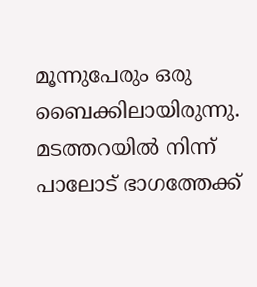മൂന്നുപേരും ഒരു ബൈക്കിലായിരുന്നു. മടത്തറയിൽ നിന്ന് പാലോട് ഭാഗത്തേക്ക്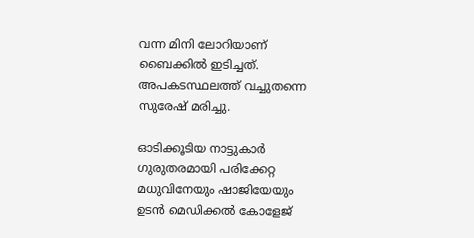വന്ന മിനി ലോറിയാണ് ബൈക്കിൽ ഇടിച്ചത്. അപകടസ്ഥലത്ത് വച്ചുതന്നെ സുരേഷ് മരിച്ചു.

ഓടിക്കൂടിയ നാട്ടുകാർ ഗുരുതരമായി പരിക്കേറ്റ മധുവിനേയും ഷാജിയേയും ഉടൻ മെഡിക്കൽ കോളേജ്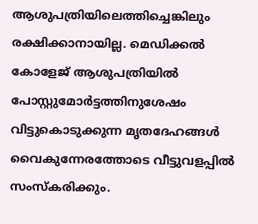ആശുപത്രിയിലെത്തിച്ചെങ്കിലും രക്ഷിക്കാനായില്ല. മെഡിക്കൽ കോളേജ് ആശുപത്രിയിൽ പോസ്റ്റുമോർട്ടത്തിനുശേഷം വിട്ടുകൊടുക്കുന്ന മൃതദേഹങ്ങൾ വൈകുന്നേരത്തോടെ വീട്ടുവളപ്പിൽ സംസ്കരിക്കും.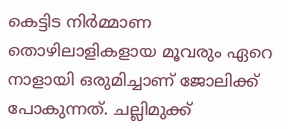കെട്ടിട നിർമ്മാണ തൊഴിലാളികളായ മൂവരും ഏറെ നാളായി ഒരുമിച്ചാണ് ജോലിക്ക് പോകുന്നത്. ചല്ലിമുക്ക്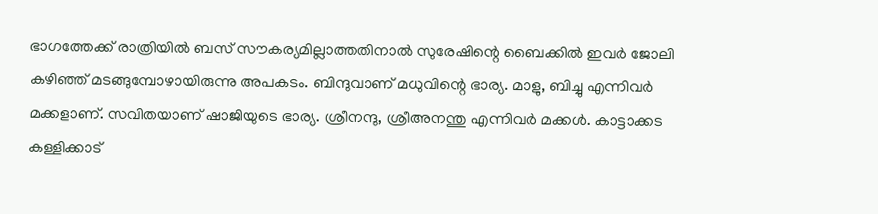ഭാഗത്തേക്ക് രാത്രിയിൽ ബസ് സൗകര്യമില്ലാത്തതിനാൽ സുരേഷിന്റെ ബൈക്കിൽ ഇവർ ജോലി കഴിഞ്ഞ് മടങ്ങുമ്പോഴായിരുന്നു അപകടം. ബിന്ദുവാണ് മധുവിന്റെ ഭാര്യ. മാളു, ബിച്ചു എന്നിവർ മക്കളാണ്. സവിതയാണ് ഷാജിയുടെ ഭാര്യ. ശ്രീനന്ദു, ശ്രീഅനന്തു എന്നിവർ മക്കൾ. കാട്ടാക്കട കള്ളിക്കാട്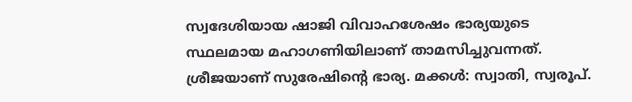സ്വദേശിയായ ഷാജി വിവാഹശേഷം ഭാര്യയുടെ സ്ഥലമായ മഹാഗണിയിലാണ് താമസിച്ചുവന്നത്. ശ്രീജയാണ് സുരേഷിന്റെ ഭാര്യ. മക്കൾ: സ്വാതി, സ്വരൂപ്.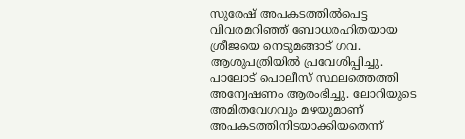സുരേഷ് അപകടത്തിൽപെട്ട വിവരമറിഞ്ഞ് ബോധരഹിതയായ ശ്രീജയെ നെടുമങ്ങാട് ഗവ. ആശുപത്രിയിൽ പ്രവേശിപ്പിച്ചു.
പാലോട് പൊലീസ് സ്ഥലത്തെത്തി അന്വേഷണം ആരംഭിച്ചു. ലോറിയുടെ അമിതവേഗവും മഴയുമാണ് അപകടത്തിനിടയാക്കിയതെന്ന്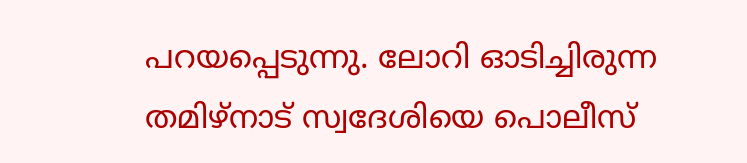പറയപ്പെടുന്നു. ലോറി ഓടിച്ചിരുന്ന തമിഴ്നാട് സ്വദേശിയെ പൊലീസ്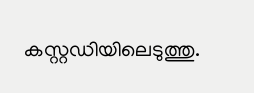കസ്റ്റഡിയിലെടുത്തു.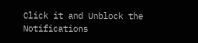Click it and Unblock the Notifications